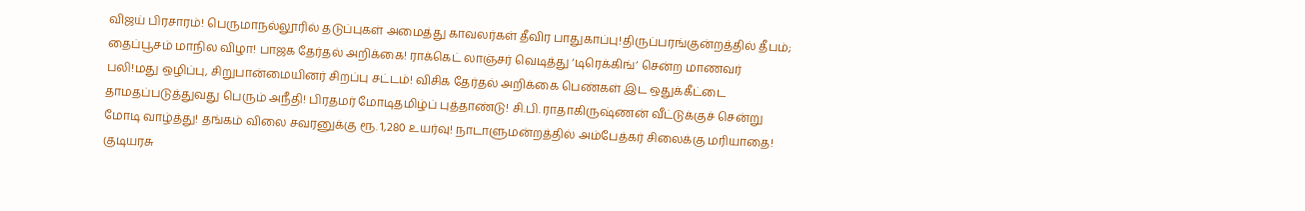விஜய் பிரசாரம்! பெருமாநல்லூரில் தடுப்புகள் அமைத்து காவலர்கள் தீவிர பாதுகாப்பு!திருப்பரங்குன்றத்தில் தீபம்; தைப்பூசம் மாநில விழா! பாஜக தேர்தல் அறிக்கை! ராக்கெட் லாஞ்சர் வெடித்து ‘டிரெக்கிங்’ சென்ற மாணவர் பலி!மது ஒழிப்பு, சிறுபான்மையினர் சிறப்பு சட்டம்! விசிக தேர்தல் அறிக்கை பெண்கள் இட ஒதுக்கீட்டை தாமதப்படுத்துவது பெரும் அநீதி! பிரதமர் மோடிதமிழ்ப் புத்தாண்டு! சி.பி. ராதாகிருஷ்ணன் வீட்டுக்குச் சென்று மோடி வாழ்த்து! தங்கம் விலை சவரனுக்கு ரூ. 1,280 உயர்வு! நாடாளுமன்றத்தில் அம்பேத்கர் சிலைக்கு மரியாதை! குடியரசு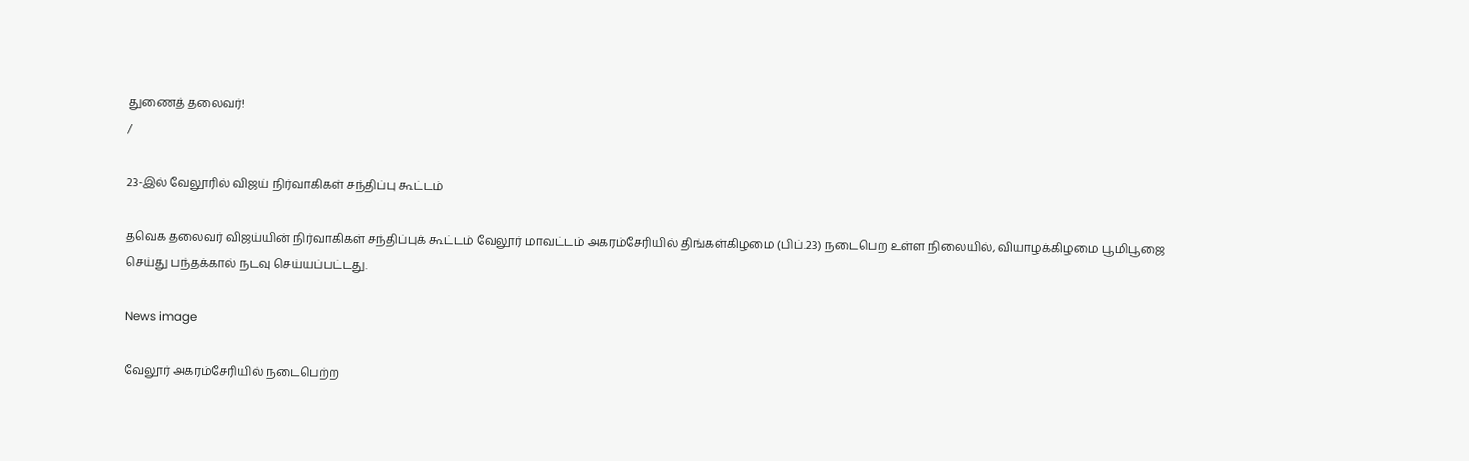துணைத் தலைவர்!
/

23-இல் வேலூரில் விஜய் நிர்வாகிகள் சந்திப்பு கூட்டம்

தவெக தலைவர் விஜய்யின் நிர்வாகிகள் சந்திப்புக் கூட்டம் வேலூர் மாவட்டம் அகரம்சேரியில் திங்கள்கிழமை (பிப்.23) நடைபெற உள்ள நிலையில், வியாழக்கிழமை பூமிபூஜை செய்து பந்தக்கால் நடவு செய்யப்பட்டது.

News image

வேலூர் அகரம்சேரியில் நடைபெற்ற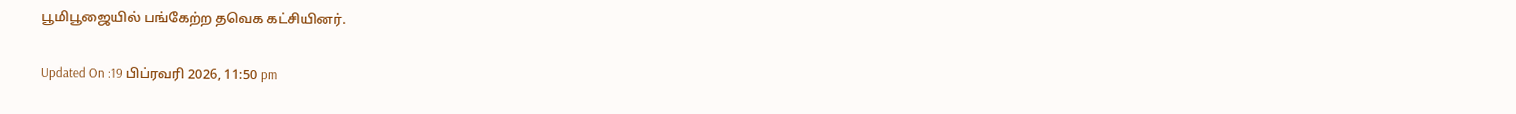பூமிபூஜையில் பங்கேற்ற தவெக கட்சியினர்.

Updated On :19 பிப்ரவரி 2026, 11:50 pm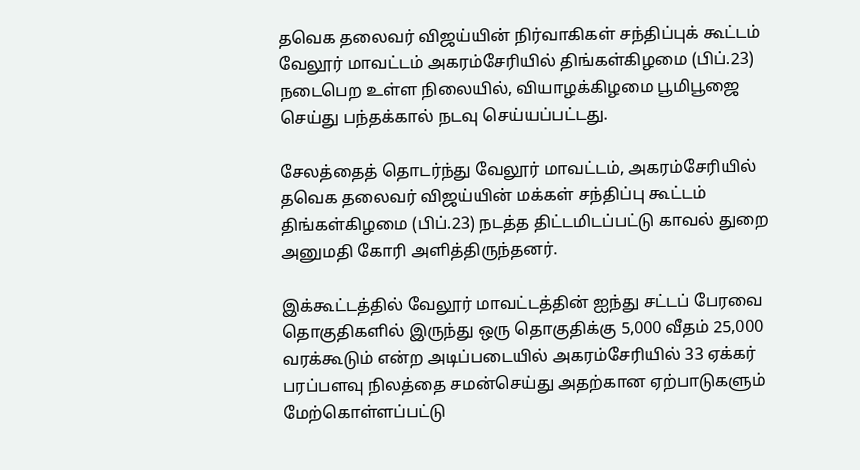தவெக தலைவர் விஜய்யின் நிர்வாகிகள் சந்திப்புக் கூட்டம் வேலூர் மாவட்டம் அகரம்சேரியில் திங்கள்கிழமை (பிப்.23) நடைபெற உள்ள நிலையில், வியாழக்கிழமை பூமிபூஜை செய்து பந்தக்கால் நடவு செய்யப்பட்டது.

சேலத்தைத் தொடர்ந்து வேலூர் மாவட்டம், அகரம்சேரியில் தவெக தலைவர் விஜய்யின் மக்கள் சந்திப்பு கூட்டம் திங்கள்கிழமை (பிப்.23) நடத்த திட்டமிடப்பட்டு காவல் துறை அனுமதி கோரி அளித்திருந்தனர்.

இக்கூட்டத்தில் வேலூர் மாவட்டத்தின் ஐந்து சட்டப் பேரவை தொகுதிகளில் இருந்து ஒரு தொகுதிக்கு 5,000 வீதம் 25,000 வரக்கூடும் என்ற அடிப்படையில் அகரம்சேரியில் 33 ஏக்கர் பரப்பளவு நிலத்தை சமன்செய்து அதற்கான ஏற்பாடுகளும் மேற்கொள்ளப்பட்டு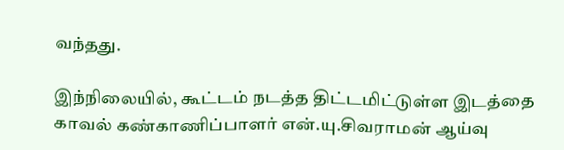வந்தது.

இந்நிலையில், கூட்டம் நடத்த திட்டமிட்டுள்ள இடத்தை காவல் கண்காணிப்பாளர் என்.யு.சிவராமன் ஆய்வு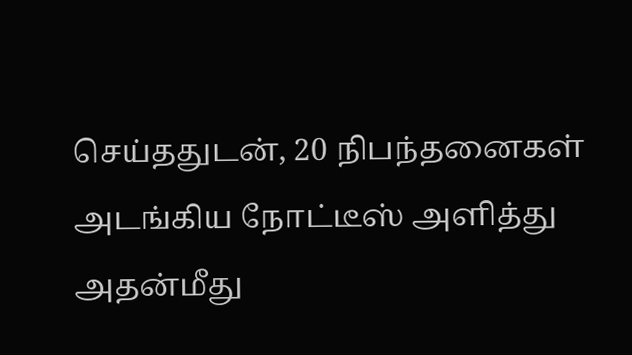செய்ததுடன், 20 நிபந்தனைகள் அடங்கிய நோட்டீஸ் அளித்து அதன்மீது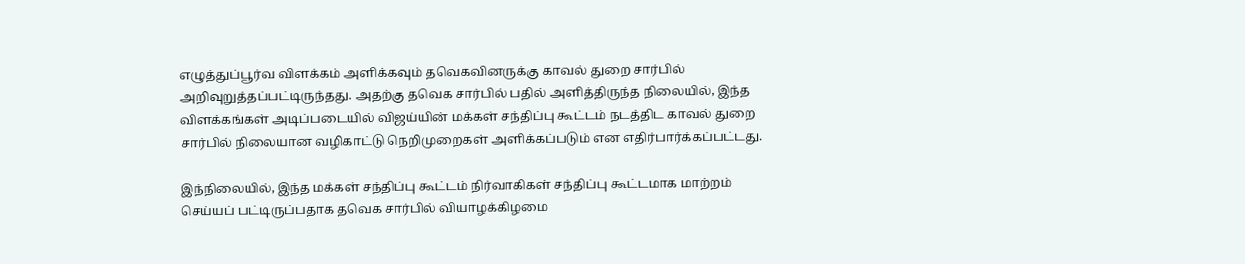எழுத்துப்பூர்வ விளக்கம் அளிக்கவும் தவெகவினருக்கு காவல் துறை சார்பில் அறிவுறுத்தப்பட்டிருந்தது. அதற்கு தவெக சார்பில் பதில் அளித்திருந்த நிலையில், இந்த விளக்கங்கள் அடிப்படையில் விஜய்யின் மக்கள் சந்திப்பு கூட்டம் நடத்திட காவல் துறை சார்பில் நிலையான வழிகாட்டு நெறிமுறைகள் அளிக்கப்படும் என எதிர்பார்க்கப்பட்டது.

இந்நிலையில், இந்த மக்கள் சந்திப்பு கூட்டம் நிர்வாகிகள் சந்திப்பு கூட்டமாக மாற்றம் செய்யப் பட்டிருப்பதாக தவெக சார்பில் வியாழக்கிழமை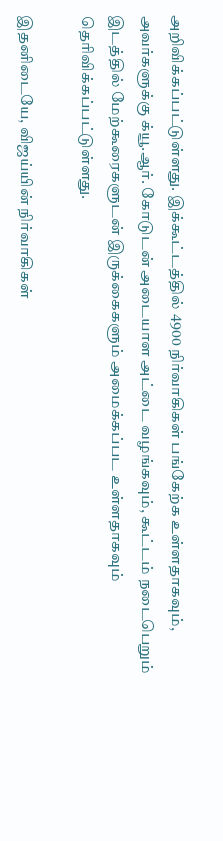அறிவிக்கப்பட்டுள்ளது. இக்கூட்டத்தில் 4900 நிர்வாகிகள் பங்கேற்க உள்ளதாகவும், அவர்களுக்கு க்யூ.ஆர். கோடுடன் அடையாள அட்டை வழங்கவும், கூட்டம் நடைபெறும் இடத்தில் மேற்கூரைகளுடன் இருக்கைகளும் அமைக்கப்பட உள்ளதாகவும் தெரிவிக்கப்பட்டுள்ளது.

இதனிடையே, விஜய்யின் நிர்வாகிகள்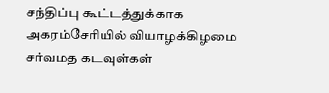சந்திப்பு கூட்டத்துக்காக அகரம்சேரியில் வியாழக்கிழமை சர்வமத கடவுள்கள்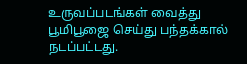உருவப்படங்கள் வைத்து பூமிபூஜை செய்து பந்தக்கால் நடப்பட்டது.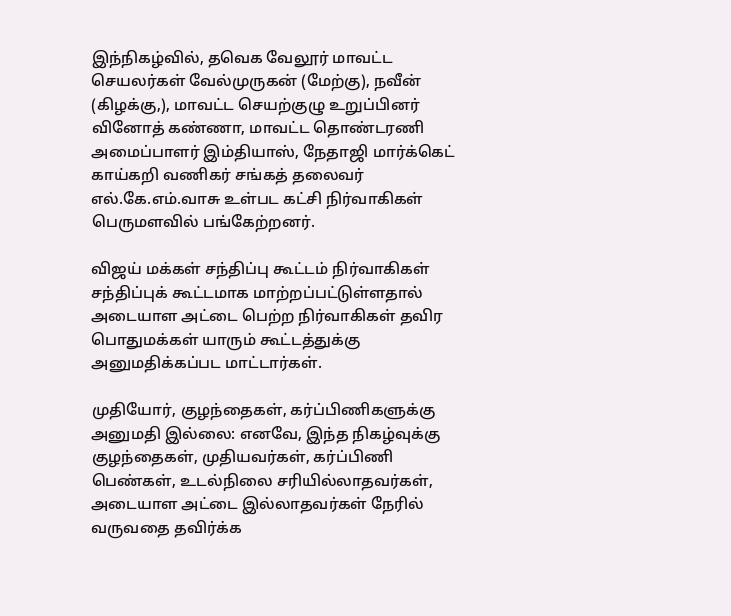இந்நிகழ்வில், தவெக வேலூர் மாவட்ட செயலர்கள் வேல்முருகன் (மேற்கு), நவீன் (கிழக்கு,), மாவட்ட செயற்குழு உறுப்பினர் வினோத் கண்ணா, மாவட்ட தொண்டரணி அமைப்பாளர் இம்தியாஸ், நேதாஜி மார்க்கெட் காய்கறி வணிகர் சங்கத் தலைவர் எல்.கே.எம்.வாசு உள்பட கட்சி நிர்வாகிகள் பெருமளவில் பங்கேற்றனர்.

விஜய் மக்கள் சந்திப்பு கூட்டம் நிர்வாகிகள் சந்திப்புக் கூட்டமாக மாற்றப்பட்டுள்ளதால் அடையாள அட்டை பெற்ற நிர்வாகிகள் தவிர பொதுமக்கள் யாரும் கூட்டத்துக்கு அனுமதிக்கப்பட மாட்டார்கள்.

முதியோர், குழந்தைகள், கர்ப்பிணிகளுக்கு அனுமதி இல்லை: எனவே, இந்த நிகழ்வுக்கு குழந்தைகள், முதியவர்கள், கர்ப்பிணி பெண்கள், உடல்நிலை சரியில்லாதவர்கள், அடையாள அட்டை இல்லாதவர்கள் நேரில் வருவதை தவிர்க்க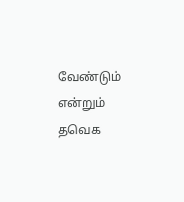வேண்டும் என்றும் தவெக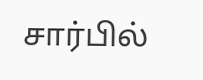சார்பில்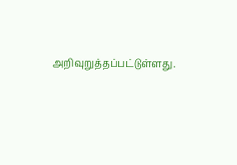அறிவுறுத்தப்பட்டுள்ளது.